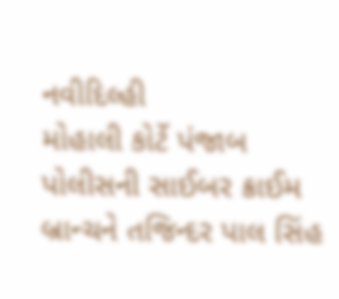નવીદિલ્હી
મોહાલી કોર્ટે પંજાબ પોલીસની સાઈબર ક્રાઈમ બ્રાન્ચને તજિન્દર પાલ સિંહ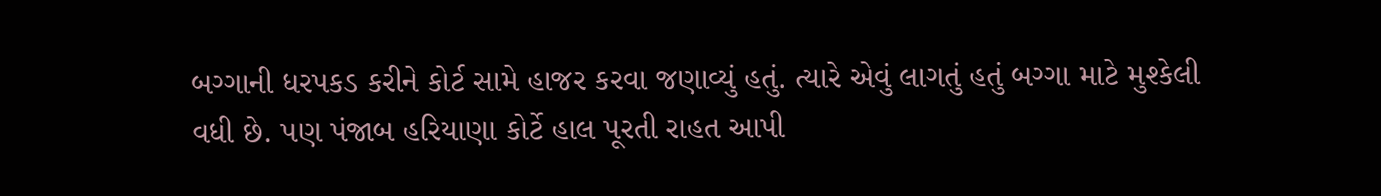બગ્ગાની ધરપકડ કરીને કોર્ટ સામે હાજર કરવા જણાવ્યું હતું. ત્યારે એવું લાગતું હતું બગ્ગા માટે મુશ્કેલી વધી છે. પણ પંજાબ હરિયાણા કોર્ટે હાલ પૂરતી રાહત આપી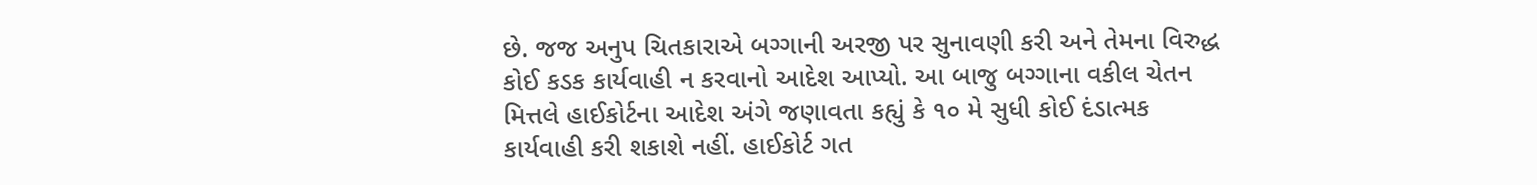છે. જજ અનુપ ચિતકારાએ બગ્ગાની અરજી પર સુનાવણી કરી અને તેમના વિરુદ્ધ કોઈ કડક કાર્યવાહી ન કરવાનો આદેશ આપ્યો. આ બાજુ બગ્ગાના વકીલ ચેતન મિત્તલે હાઈકોર્ટના આદેશ અંગે જણાવતા કહ્યું કે ૧૦ મે સુધી કોઈ દંડાત્મક કાર્યવાહી કરી શકાશે નહીં. હાઈકોર્ટ ગત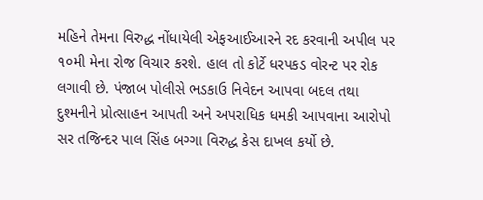મહિને તેમના વિરુદ્ધ નોંધાયેલી એફઆઈઆરને રદ કરવાની અપીલ પર ૧૦મી મેના રોજ વિચાર કરશે. હાલ તો કોર્ટે ધરપકડ વોરન્ટ પર રોક લગાવી છે. પંજાબ પોલીસે ભડકાઉ નિવેદન આપવા બદલ તથા દુશ્મનીને પ્રોત્સાહન આપતી અને અપરાધિક ધમકી આપવાના આરોપો સર તજિન્દર પાલ સિંહ બગ્ગા વિરુદ્ધ કેસ દાખલ કર્યો છે.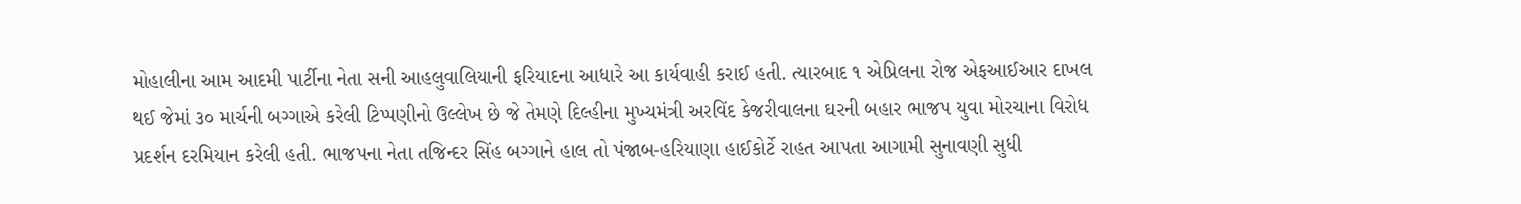મોહાલીના આમ આદમી પાર્ટીના નેતા સની આહલુવાલિયાની ફરિયાદના આધારે આ કાર્યવાહી કરાઈ હતી. ત્યારબાદ ૧ એપ્રિલના રોજ એફઆઈઆર દાખલ થઈ જેમાં ૩૦ માર્ચની બગ્ગાએ કરેલી ટિપ્પણીનો ઉલ્લેખ છે જે તેમણે દિલ્હીના મુખ્યમંત્રી અરવિંદ કેજરીવાલના ઘરની બહાર ભાજપ યુવા મોરચાના વિરોધ પ્રદર્શન દરમિયાન કરેલી હતી. ભાજપના નેતા તજિન્દર સિંહ બગ્ગાને હાલ તો પંજાબ-હરિયાણા હાઈકોર્ટે રાહત આપતા આગામી સુનાવણી સુધી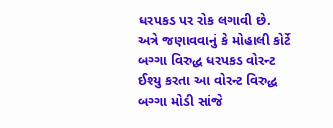ધરપકડ પર રોક લગાવી છે. અત્રે જણાવવાનું કે મોહાલી કોર્ટે બગ્ગા વિરુદ્ધ ધરપકડ વોરન્ટ ઈશ્યુ કરતા આ વોરન્ટ વિરુદ્ધ બગ્ગા મોડી સાંજે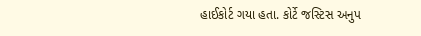હાઈકોર્ટ ગયા હતા. કોર્ટે જસ્ટિસ અનુપ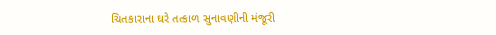ચિતકારાના ઘરે તત્કાળ સુનાવણીની મંજૂરી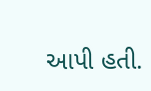આપી હતી.